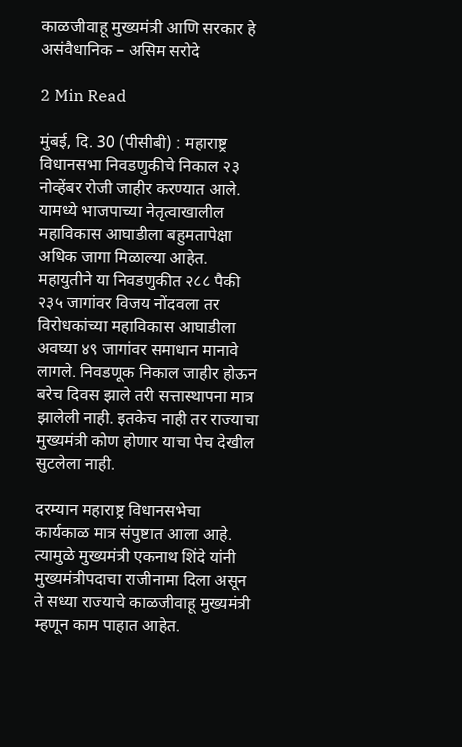काळजीवाहू मुख्यमंत्री आणि सरकार हे असंवैधानिक – असिम सरोदे

2 Min Read

मुंबई, दि. 30 (पीसीबी) : महाराष्ट्र विधानसभा निवडणुकीचे निकाल २३ नोव्हेंबर रोजी जाहीर करण्यात आले. यामध्ये भाजपाच्या नेतृत्वाखालील महाविकास आघाडीला बहुमतापेक्षा अधिक जागा मिळाल्या आहेत. महायुतीने या निवडणुकीत २८८ पैकी २३५ जागांवर विजय नोंदवला तर विरोधकांच्या महाविकास आघाडीला अवघ्या ४९ जागांवर समाधान मानावे लागले. निवडणूक निकाल जाहीर होऊन बरेच दिवस झाले तरी सत्तास्थापना मात्र झालेली नाही. इतकेच नाही तर राज्याचा मुख्यमंत्री कोण होणार याचा पेच देखील सुटलेला नाही.

दरम्यान महाराष्ट्र विधानसभेचा कार्यकाळ मात्र संपुष्टात आला आहे. त्यामुळे मुख्यमंत्री एकनाथ शिंदे यांनी मुख्यमंत्रीपदाचा राजीनामा दिला असून ते सध्या राज्याचे काळजीवाहू मुख्यमंत्री म्हणून काम पाहात आहेत.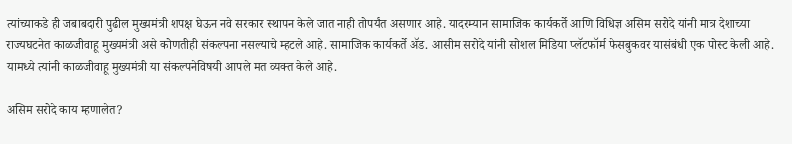त्यांच्याकडे ही जबाबदारी पुढील मुख्यमंत्री शपक्ष घेऊन नवे सरकार स्थापन केले जात नाही तोपर्यंत असणार आहे. यादरम्यान सामाजिक कार्यकर्ते आणि विधिज्ञ असिम सरोदे यांनी मात्र देशाच्या राज्यघटनेत काळजीवाहू मुख्यमंत्री असे कोणतीही संकल्पना नसल्याचे म्हटले आहे. सामाजिक कार्यकर्ते ॲड. आसीम सरोदे यांनी सोशल मिडिया प्लॅटफॉर्म फेसबुकवर यासंबंधी एक पोस्ट केली आहे. यामध्ये त्यांनी काळजीवाहू मुख्यमंत्री या संकल्पनेविषयी आपले मत व्यक्त केले आहे.

असिम सरोदे काय म्हणालेत?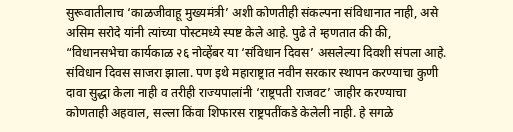सुरूवातीलाच ‘काळजीवाहू मुख्यमंत्री’ अशी कोणतीही संकल्पना संविधानात नाही, असे असिम सरोदे यांनी त्यांच्या पोस्टमध्ये स्पष्ट केले आहे. पुढे ते म्हणतात की की, “विधानसभेचा कार्यकाळ २६ नोव्हेंबर या ‘संविधान दिवस’ असलेल्या दिवशी संपला आहे. संविधान दिवस साजरा झाला. पण इथे महाराष्ट्रात नवीन सरकार स्थापन करण्याचा कुणी दावा सुद्धा केला नाही व तरीही राज्यपालांनी ‘राष्ट्रपती राजवट’ जाहीर करण्याचा कोणताही अहवाल, सल्ला किंवा शिफारस राष्ट्रपतींकडे केलेली नाही. हे सगळे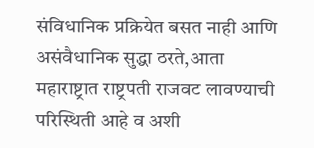संविधानिक प्रक्रियेत बसत नाही आणि असंवैधानिक सुद्धा ठरते,आता महाराष्ट्रात राष्ट्रपती राजवट लावण्याची परिस्थिती आहे व अशी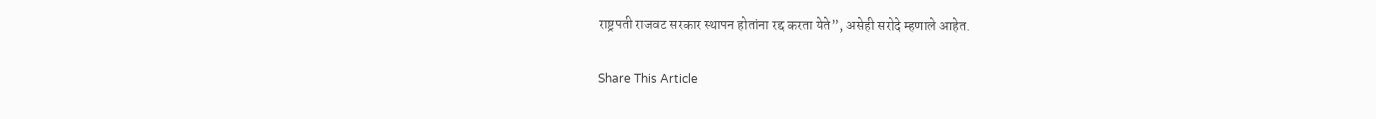राष्ट्रपती राजवट सरकार स्थापन होतांना रद्द करता येते”, असेही सरोदे म्हणाले आहेत.

Share This Article